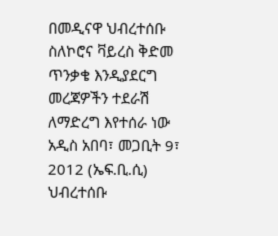በመዲናዋ ህብረተሰቡ ስለኮሮና ቫይረስ ቅድመ ጥንቃቄ እንዲያደርግ መረጃዎችን ተደራሽ ለማድረግ እየተሰራ ነው
አዲስ አበባ፣ መጋቢት 9፣ 2012 (ኤፍ.ቢ.ሲ) ህብረተሰቡ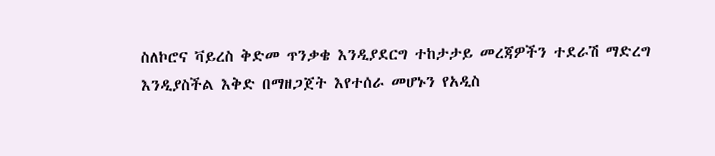ስለኮሮና ቫይረስ ቅድመ ጥንቃቄ እንዲያደርግ ተከታታይ መረጃዎችን ተደራሽ ማድረግ እንዲያስችል እቅድ በማዘጋጀት እየተሰራ መሆኑን የአዲስ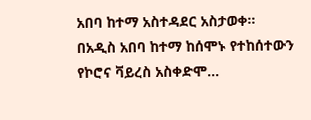አበባ ከተማ አስተዳደር አስታወቀ።
በአዲስ አበባ ከተማ ከሰሞኑ የተከሰተውን የኮሮና ቫይረስ አስቀድሞ…